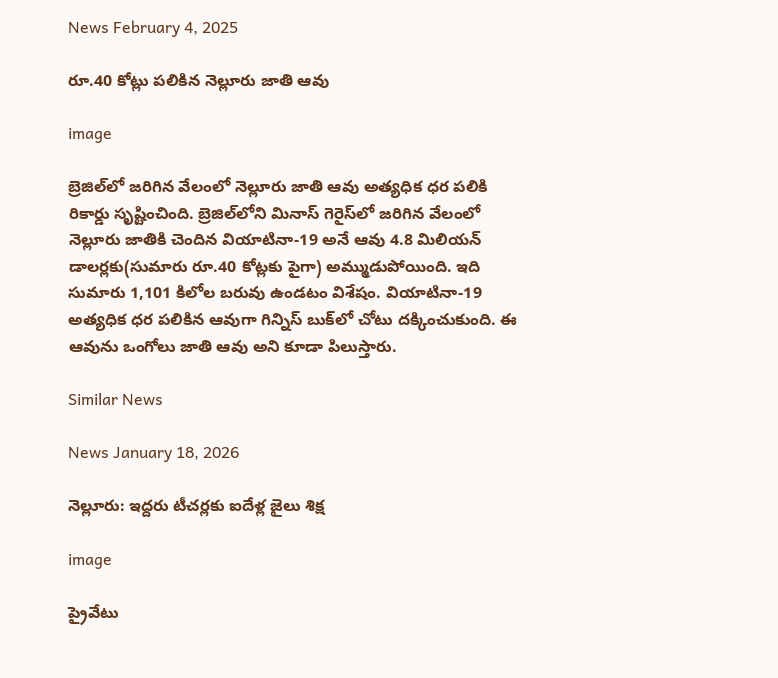News February 4, 2025

రూ.40 కోట్లు పలికిన నెల్లూరు జాతి ఆవు

image

బ్రెజిల్‌లో జరిగిన వేలంలో నెల్లూరు జాతి ఆవు అత్యధిక ధర పలికి రికార్డు సృష్టించింది. బ్రెజిల్‌లోని మినాస్‌ గెరైస్‌లో జరిగిన వేలంలో నెల్లూరు జాతికి చెందిన వియాటినా-19 అనే ఆవు 4.8 మిలియన్‌ డాలర్లకు(సుమారు రూ.40 కోట్లకు పైగా) అమ్ముడుపోయింది. ఇది సుమారు 1,101 కిలోల బరువు ఉండటం విశేషం. వియాటినా-19 అత్యధిక ధర పలికిన ఆవుగా గిన్నిస్‌ బుక్‌లో చోటు దక్కించుకుంది. ఈ ఆవును ఒంగోలు జాతి ఆవు అని కూడా పిలుస్తారు.

Similar News

News January 18, 2026

నెల్లూరు: ఇద్దరు టీచర్లకు ఐదేళ్ల జైలు శిక్ష

image

ప్రైవేటు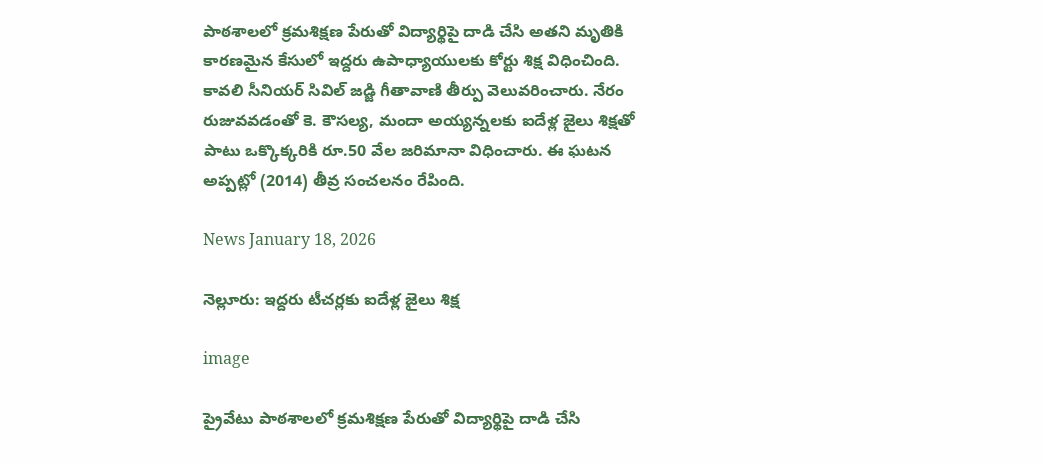పాఠశాలలో క్రమశిక్షణ పేరుతో విద్యార్థిపై దాడి చేసి అతని మృతికి కారణమైన కేసులో ఇద్దరు ఉపాధ్యాయులకు కోర్టు శిక్ష విధించింది. కావలి సీనియర్ సివిల్ జడ్జి గీతావాణి తీర్పు వెలువరించారు. నేరం రుజువవడంతో కె. కౌసల్య, మందా అయ్యన్నలకు ఐదేళ్ల జైలు శిక్షతో పాటు ఒక్కొక్కరికి రూ.50 వేల జరిమానా విధించారు. ఈ ఘటన అప్పట్లో (2014) తీవ్ర సంచలనం రేపింది.

News January 18, 2026

నెల్లూరు: ఇద్దరు టీచర్లకు ఐదేళ్ల జైలు శిక్ష

image

ప్రైవేటు పాఠశాలలో క్రమశిక్షణ పేరుతో విద్యార్థిపై దాడి చేసి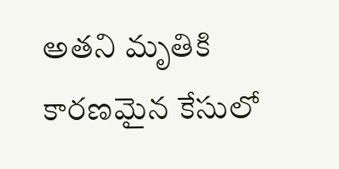అతని మృతికి కారణమైన కేసులో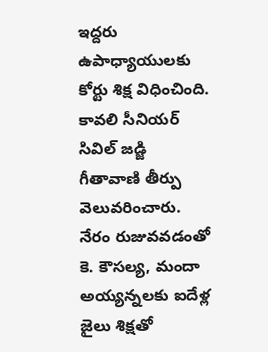ఇద్దరు ఉపాధ్యాయులకు కోర్టు శిక్ష విధించింది. కావలి సీనియర్ సివిల్ జడ్జి గీతావాణి తీర్పు వెలువరించారు. నేరం రుజువవడంతో కె. కౌసల్య, మందా అయ్యన్నలకు ఐదేళ్ల జైలు శిక్షతో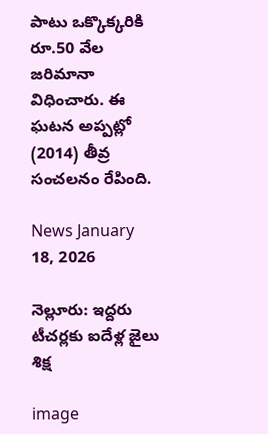పాటు ఒక్కొక్కరికి రూ.50 వేల జరిమానా విధించారు. ఈ ఘటన అప్పట్లో (2014) తీవ్ర సంచలనం రేపింది.

News January 18, 2026

నెల్లూరు: ఇద్దరు టీచర్లకు ఐదేళ్ల జైలు శిక్ష

image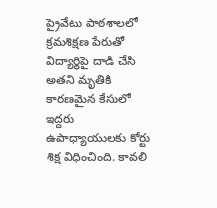ప్రైవేటు పాఠశాలలో క్రమశిక్షణ పేరుతో విద్యార్థిపై దాడి చేసి అతని మృతికి కారణమైన కేసులో ఇద్దరు ఉపాధ్యాయులకు కోర్టు శిక్ష విధించింది. కావలి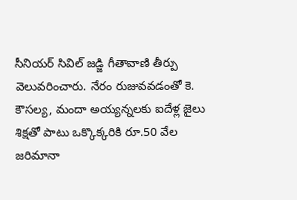సీనియర్ సివిల్ జడ్జి గీతావాణి తీర్పు వెలువరించారు. నేరం రుజువవడంతో కె. కౌసల్య, మందా అయ్యన్నలకు ఐదేళ్ల జైలు శిక్షతో పాటు ఒక్కొక్కరికి రూ.50 వేల జరిమానా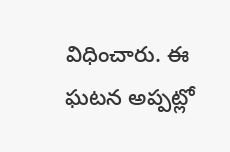విధించారు. ఈ ఘటన అప్పట్లో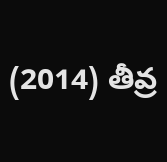(2014) తీవ్ర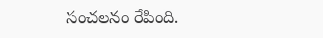సంచలనం రేపింది.